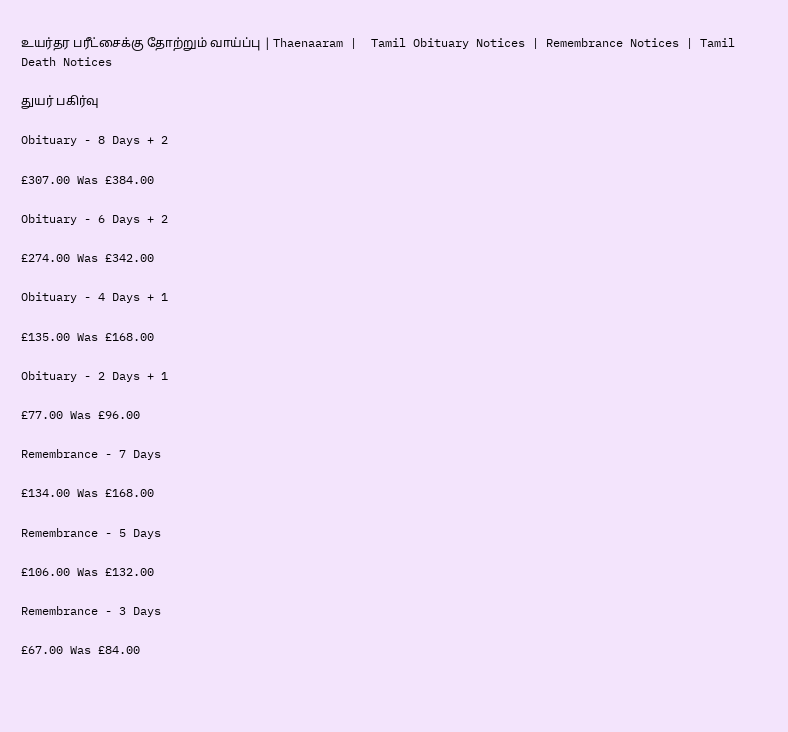உயர்தர பரீட்சைக்கு தோற்றும் வாய்ப்பு | Thaenaaram |  Tamil Obituary Notices | Remembrance Notices | Tamil Death Notices

துயர் பகிர்வு

Obituary - 8 Days + 2

£307.00 Was £384.00

Obituary - 6 Days + 2

£274.00 Was £342.00

Obituary - 4 Days + 1

£135.00 Was £168.00

Obituary - 2 Days + 1

£77.00 Was £96.00

Remembrance - 7 Days

£134.00 Was £168.00

Remembrance - 5 Days

£106.00 Was £132.00

Remembrance - 3 Days

£67.00 Was £84.00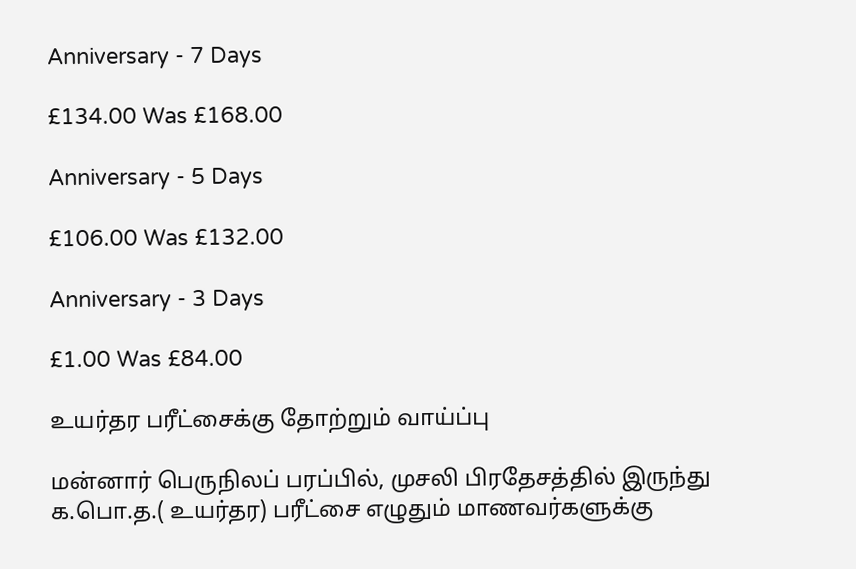Anniversary - 7 Days

£134.00 Was £168.00

Anniversary - 5 Days

£106.00 Was £132.00

Anniversary - 3 Days

£1.00 Was £84.00

உயர்தர பரீட்சைக்கு தோற்றும் வாய்ப்பு

மன்னார் பெருநிலப் பரப்பில், முசலி பிரதேசத்தில் இருந்து க.பொ.த.( உயர்தர) பரீட்சை எழுதும் மாணவர்களுக்கு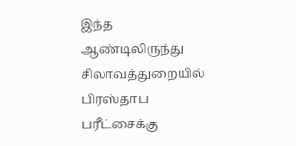இந்த ஆண்டிலிருந்து சிலாவத்துறையில் பிரஸ்தாப பரீட்சைக்கு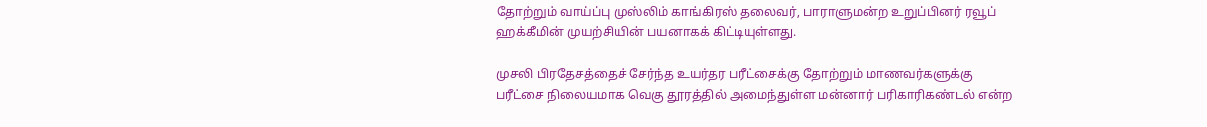தோற்றும் வாய்ப்பு முஸ்லிம் காங்கிரஸ் தலைவர், பாராளுமன்ற உறுப்பினர் ரவூப் ஹக்கீமின் முயற்சியின் பயனாகக் கிட்டியுள்ளது.

முசலி பிரதேசத்தைச் சேர்ந்த உயர்தர பரீட்சைக்கு தோற்றும் மாணவர்களுக்கு பரீட்சை நிலையமாக வெகு தூரத்தில் அமைந்துள்ள மன்னார் பரிகாரிகண்டல் என்ற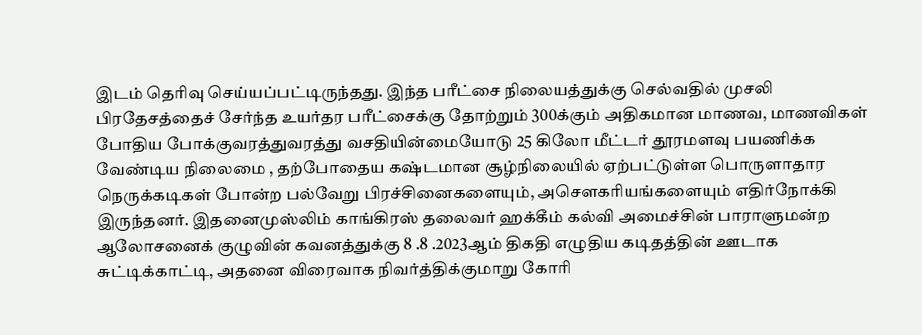இடம் தெரிவு செய்யப்பட்டிருந்தது. இந்த பரீட்சை நிலையத்துக்கு செல்வதில் முசலி பிரதேசத்தைச் சேர்ந்த உயர்தர பரீட்சைக்கு தோற்றும் 300க்கும் அதிகமான மாணவ, மாணவிகள் போதிய போக்குவரத்துவரத்து வசதியின்மையோடு 25 கிலோ மீட்டர் தூரமளவு பயணிக்க வேண்டிய நிலைமை , தற்போதைய கஷ்டமான சூழ்நிலையில் ஏற்பட்டுள்ள பொருளாதார நெருக்கடிகள் போன்ற பல்வேறு பிரச்சினைகளையும், அசௌகரியங்களையும் எதிர்நோக்கி இருந்தனர். இதனைமுஸ்லிம் காங்கிரஸ் தலைவர் ஹக்கீம் கல்வி அமைச்சின் பாராளுமன்ற ஆலோசனைக் குழுவின் கவனத்துக்கு 8 .8 .2023ஆம் திகதி எழுதிய கடிதத்தின் ஊடாக சுட்டிக்காட்டி, அதனை விரைவாக நிவர்த்திக்குமாறு கோரி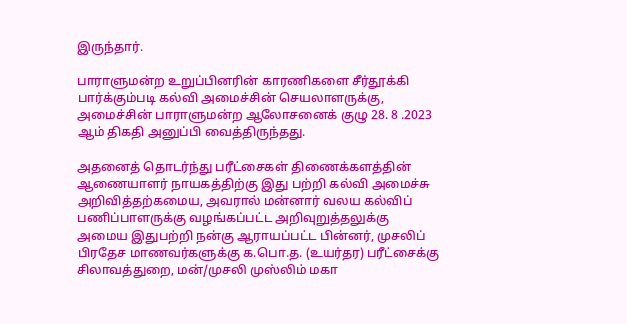இருந்தார்.

பாராளுமன்ற உறுப்பினரின் காரணிகளை சீர்தூக்கி பார்க்கும்படி கல்வி அமைச்சின் செயலாளருக்கு, அமைச்சின் பாராளுமன்ற ஆலோசனைக் குழு 28. 8 .2023 ஆம் திகதி அனுப்பி வைத்திருந்தது.

அதனைத் தொடர்ந்து பரீட்சைகள் திணைக்களத்தின் ஆணையாளர் நாயகத்திற்கு இது பற்றி கல்வி அமைச்சு அறிவித்தற்கமைய, அவரால் மன்னார் வலய கல்விப் பணிப்பாளருக்கு வழங்கப்பட்ட அறிவுறுத்தலுக்கு அமைய இதுபற்றி நன்கு ஆராயப்பட்ட பின்னர், முசலிப் பிரதேச மாணவர்களுக்கு க.பொ.த. (உயர்தர) பரீட்சைக்கு சிலாவத்துறை, மன்/முசலி முஸ்லிம் மகா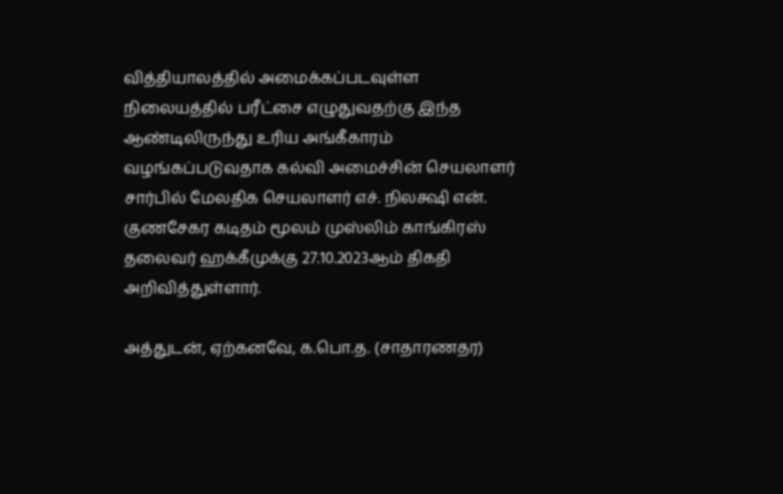வித்தியாலத்தில் அமைக்கப்படவுள்ள நிலையத்தில் பரீட்சை எழுதுவதற்கு இந்த ஆண்டிலிருந்து உரிய அங்கீகாரம் வழங்கப்படுவதாக கல்வி அமைச்சின் செயலாளர் சார்பில் மேலதிக செயலாளர் எச். நிலக்ஷி என். குணசேகர கடிதம் மூலம் முஸ்லிம் காங்கிரஸ் தலைவர் ஹக்கீமுக்கு 27.10.2023ஆம் திகதி அறிவித்துள்ளார்.

அத்துடன், ஏற்கனவே, க.பொ.த. (சாதாரணதர)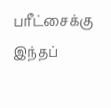பரீட்சைக்கு இந்தப்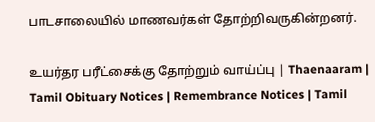பாடசாலையில் மாணவர்கள் தோற்றிவருகின்றனர்.

உயர்தர பரீட்சைக்கு தோற்றும் வாய்ப்பு | Thaenaaram |  Tamil Obituary Notices | Remembrance Notices | Tamil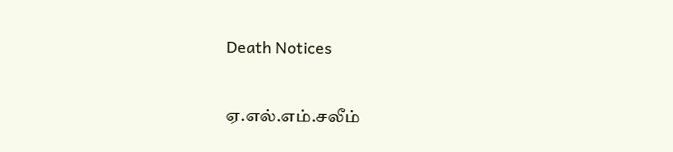Death Notices

ஏ.எல்.எம்.சலீம்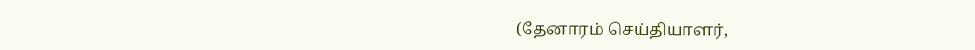(தேனாரம் செய்தியாளர்,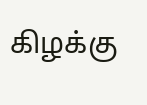கிழக்கு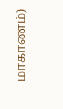மாகாணம்)